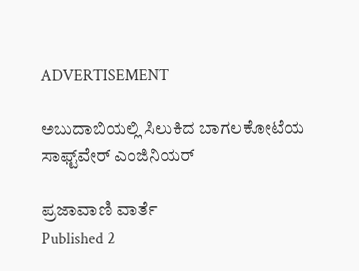ADVERTISEMENT

ಅಬುದಾಬಿಯಲ್ಲಿ ಸಿಲುಕಿದ ಬಾಗಲಕೋಟೆಯ ಸಾಫ್ಟ್‌ವೇರ್ ಎಂಜಿನಿಯರ್‌

ಪ್ರಜಾವಾಣಿ ವಾರ್ತೆ
Published 2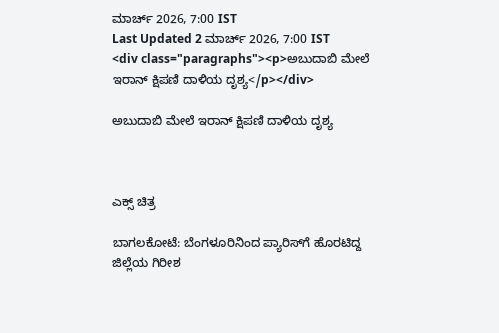ಮಾರ್ಚ್ 2026, 7:00 IST
Last Updated 2 ಮಾರ್ಚ್ 2026, 7:00 IST
<div class="paragraphs"><p>ಅಬುದಾಬಿ ಮೇಲೆ ಇರಾನ್‌ ಕ್ಷಿಪಣಿ ದಾಳಿಯ ದೃಶ್ಯ</p></div>

ಅಬುದಾಬಿ ಮೇಲೆ ಇರಾನ್‌ ಕ್ಷಿಪಣಿ ದಾಳಿಯ ದೃಶ್ಯ



ಎಕ್ಸ್ ಚಿತ್ರ

ಬಾಗಲಕೋಟೆ: ಬೆಂಗಳೂರಿನಿಂದ ಪ್ಯಾರಿಸ್‌ಗೆ ಹೊರಟಿದ್ದ ಜಿಲ್ಲೆಯ ಗಿರೀಶ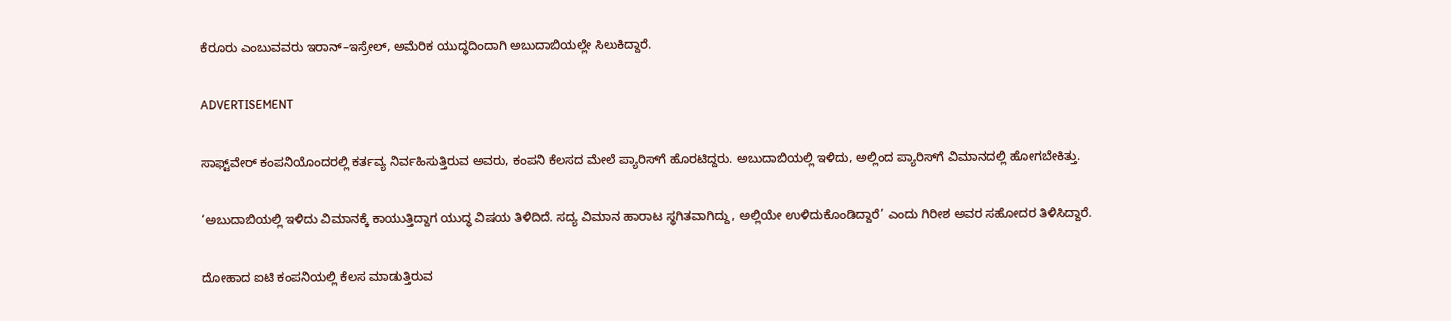ಕೆರೂರು ಎಂಬುವವರು ಇರಾನ್‌–ಇಸ್ರೇಲ್, ಅಮೆರಿಕ ಯುದ್ಧದಿಂದಾಗಿ ಅಬುದಾಬಿಯಲ್ಲೇ ಸಿಲುಕಿದ್ದಾರೆ.

ADVERTISEMENT

ಸಾಫ್ಟ್‌ವೇರ್ ಕಂಪನಿಯೊಂದರಲ್ಲಿ ಕರ್ತವ್ಯ ನಿರ್ವಹಿಸುತ್ತಿರುವ ಅವರು, ಕಂಪನಿ ಕೆಲಸದ ಮೇಲೆ ಪ್ಯಾರಿಸ್‌ಗೆ ಹೊರಟಿದ್ದರು. ಅಬುದಾಬಿಯಲ್ಲಿ ಇಳಿದು, ಅಲ್ಲಿಂದ ಪ್ಯಾರಿಸ್‌ಗೆ ವಿಮಾನದಲ್ಲಿ ಹೋಗಬೇಕಿತ್ತು.

‘ಅಬುದಾಬಿಯಲ್ಲಿ ಇಳಿದು ವಿಮಾನಕ್ಕೆ ಕಾಯುತ್ತಿದ್ದಾಗ ಯುದ್ಧ ವಿಷಯ ತಿಳಿದಿದೆ. ಸದ್ಯ ವಿಮಾನ ಹಾರಾಟ ಸ್ಥಗಿತವಾಗಿದ್ದು, ಅಲ್ಲಿಯೇ ಉಳಿದುಕೊಂಡಿದ್ದಾರೆ’ ಎಂದು ಗಿರೀಶ ಅವರ ಸಹೋದರ ತಿಳಿಸಿದ್ದಾರೆ.

ದೋಹಾದ ಐಟಿ ಕಂಪನಿಯಲ್ಲಿ ಕೆಲಸ ಮಾಡುತ್ತಿರುವ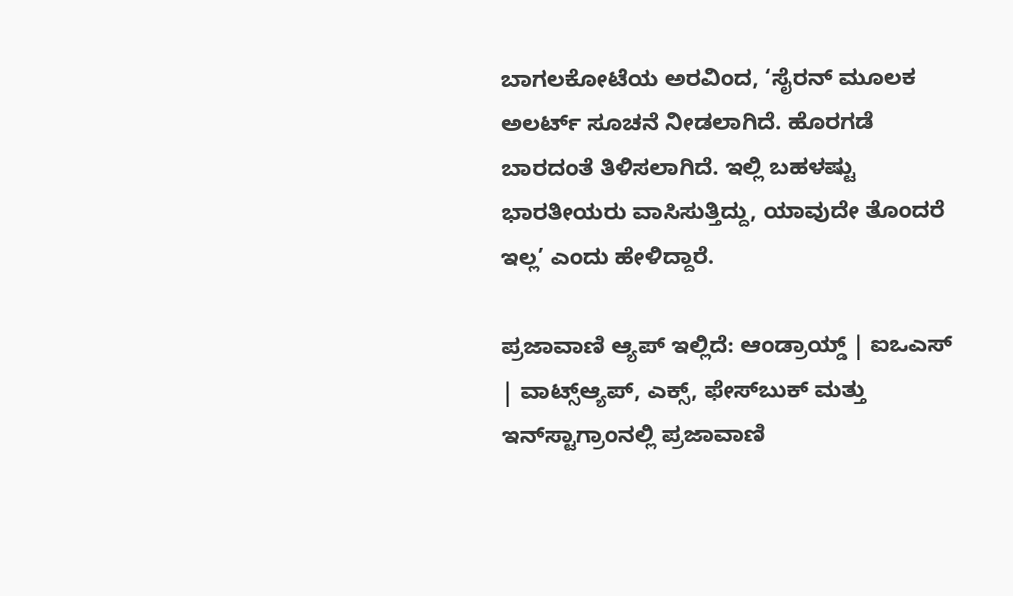ಬಾಗಲಕೋಟೆಯ ಅರವಿಂದ, ‘ಸೈರನ್‌ ಮೂಲಕ ಅಲರ್ಟ್ ಸೂಚನೆ ನೀಡಲಾಗಿದೆ. ಹೊರಗಡೆ ಬಾರದಂತೆ ತಿಳಿಸಲಾಗಿದೆ. ಇಲ್ಲಿ ಬಹಳಷ್ಟು ಭಾರತೀಯರು ವಾಸಿಸುತ್ತಿದ್ದು, ಯಾವುದೇ ತೊಂದರೆ ಇಲ್ಲ’ ಎಂದು ಹೇಳಿದ್ದಾರೆ.

ಪ್ರಜಾವಾಣಿ ಆ್ಯಪ್ ಇಲ್ಲಿದೆ: ಆಂಡ್ರಾಯ್ಡ್ | ಐಒಎಸ್ | ವಾಟ್ಸ್ಆ್ಯಪ್, ಎಕ್ಸ್, ಫೇಸ್‌ಬುಕ್ ಮತ್ತು ಇನ್‌ಸ್ಟಾಗ್ರಾಂನಲ್ಲಿ ಪ್ರಜಾವಾಣಿ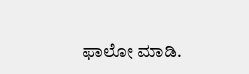ಫಾಲೋ ಮಾಡಿ.